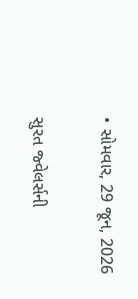• સોમવાર, 29 જૂન, 2026

સુરત જ્વેલર્સની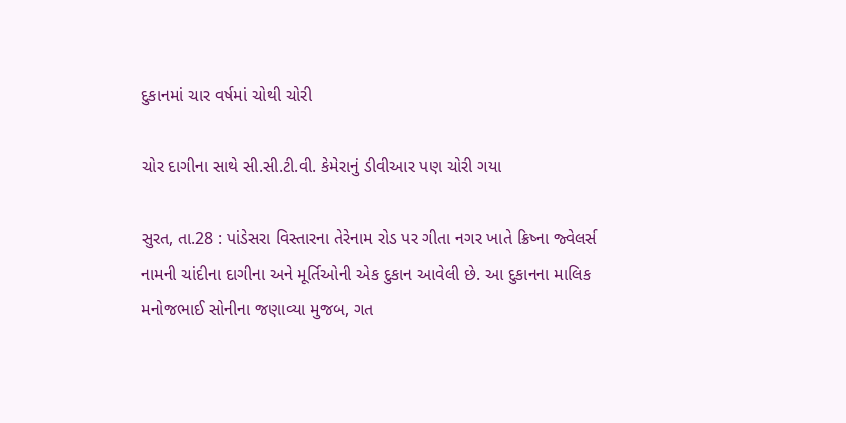દુકાનમાં ચાર વર્ષમાં ચોથી ચોરી

ચોર દાગીના સાથે સી.સી.ટી.વી. કેમેરાનું ડીવીઆર પણ ચોરી ગયા

સુરત, તા.28 : પાંડેસરા વિસ્તારના તેરેનામ રોડ પર ગીતા નગર ખાતે ક્રિષ્ના જ્વેલર્સ નામની ચાંદીના દાગીના અને મૂર્તિઓની એક દુકાન આવેલી છે. આ દુકાનના માલિક મનોજભાઈ સોનીના જણાવ્યા મુજબ, ગત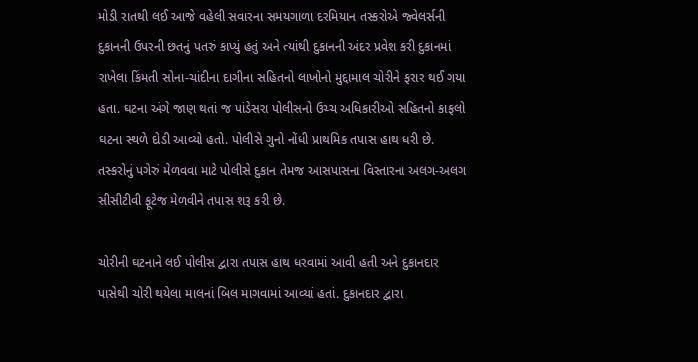મોડી રાતથી લઈ આજે વહેલી સવારના સમયગાળા દરમિયાન તસ્કરોએ જ્વેલર્સની દુકાનની ઉપરની છતનું પતરું કાપ્યું હતું અને ત્યાંથી દુકાનની અંદર પ્રવેશ કરી દુકાનમાં રાખેલા કિંમતી સોના-ચાંદીના દાગીના સહિતનો લાખોનો મુદ્દામાલ ચોરીને ફરાર થઈ ગયા હતા. ઘટના અંગે જાણ થતાં જ પાંડેસરા પોલીસનો ઉચ્ચ અધિકારીઓ સહિતનો કાફલો ઘટના સ્થળે દોડી આવ્યો હતો. પોલીસે ગુનો નોંધી પ્રાથમિક તપાસ હાથ ધરી છે. તસ્કરોનું પગેરું મેળવવા માટે પોલીસે દુકાન તેમજ આસપાસના વિસ્તારના અલગ-અલગ સીસીટીવી ફૂટેજ મેળવીને તપાસ શરૂ કરી છે.

ચોરીની ઘટનાને લઈ પોલીસ દ્વારા તપાસ હાથ ધરવામાં આવી હતી અને દુકાનદાર પાસેથી ચોરી થયેલા માલનાં બિલ માગવામાં આવ્યાં હતાં. દુકાનદાર દ્વારા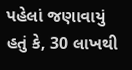પહેલાં જણાવાયું હતું કે, 30 લાખથી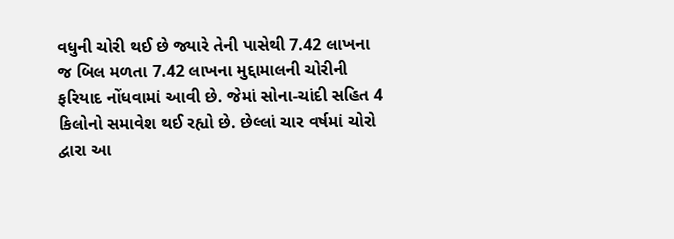વધુની ચોરી થઈ છે જ્યારે તેની પાસેથી 7.42 લાખના જ બિલ મળતા 7.42 લાખના મુદ્દામાલની ચોરીની ફરિયાદ નોંધવામાં આવી છે. જેમાં સોના-ચાંદી સહિત 4 કિલોનો સમાવેશ થઈ રહ્યો છે. છેલ્લાં ચાર વર્ષમાં ચોરો દ્વારા આ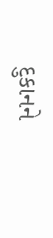દુકાનને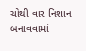ચોથી વાર નિશાન બનાવવામાં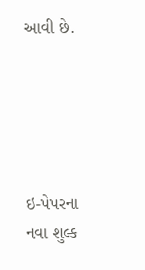આવી છે.





ઇ-પેપરના નવા શુલ્ક